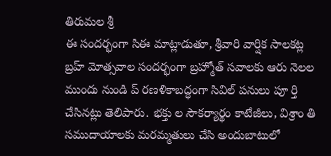తిరుమల శ్రీ
ఈ సందర్భంగా సిఈ మాట్లాడుతూ, శ్రీవారి వార్షిక సాలకట్ల బ్రహ్ మోత్సవాల సందర్భంగా బ్రహ్మోత్ సవాలకు ఆరు నెలల ముందు నుండి ప్ రణళికాబద్ధంగా సివిల్ పనులు పూ ర్తి చేసినట్లు తెలిపారు. భక్తు ల సౌకర్యార్థం కాటేజీలు, విశ్రాం తి సముదాయాలకు మరమ్మతులు చేసి అందుబాటులో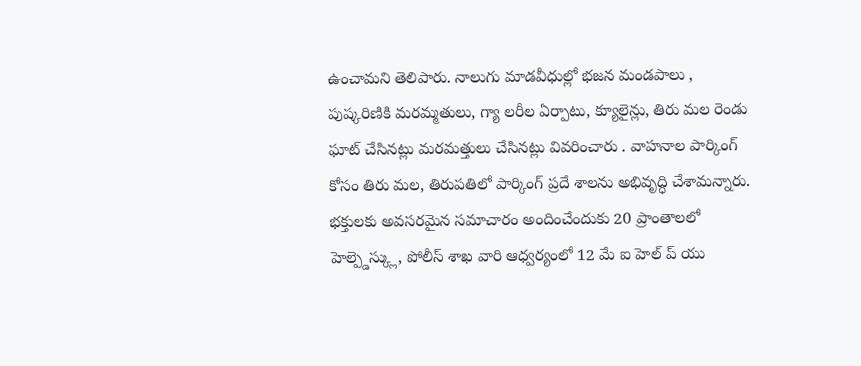ఉంచామని తెలిపారు. నాలుగు మాడవీధుల్లో భజన మండపాలు , పుష్కరిణికి మరమ్మతులు, గ్యా లరీల ఏర్పాటు, క్యూలైన్లు, తిరు మల రెండు ఘాట్ చేసినట్లు మరమత్తులు చేసినట్లు వివరించారు . వాహనాల పార్కింగ్ కోసం తిరు మల, తిరుపతిలో పార్కింగ్ ప్రదే శాలను అభివృద్ధి చేశామన్నారు.
భక్తులకు అవసరమైన సమాచారం అందించేందుకు 20 ప్రాంతాలలో హెల్ప్డెస్క్లు, పోలీస్ శాఖ వారి ఆధ్వర్యంలో 12 మే ఐ హెల్ ప్ యు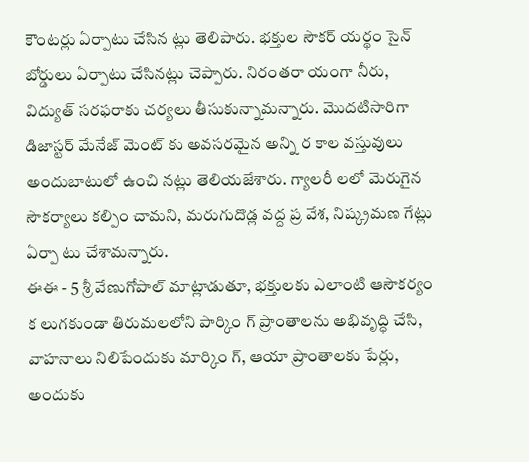కౌంటర్లు ఏర్పాటు చేసిన ట్లు తెలిపారు. భక్తుల సౌకర్ యర్థం సైన్ బోర్డులు ఏర్పాటు చేసినట్లు చెప్పారు. నిరంతరా యంగా నీరు, విద్యుత్ సరఫరాకు చర్యలు తీసుకున్నామన్నారు. మొదటిసారిగా డిజాస్టర్ మేనేజ్ మెంట్ కు అవసరమైన అన్ని ర కాల వస్తువులు అందుబాటులో ఉంచి నట్లు తెలియజేశారు. గ్యాలరీ లలో మెరుగైన సౌకర్యాలు కల్పిం చామని, మరుగుదొడ్ల వద్ద ప్ర వేశ, నిష్క్రమణ గేట్లు ఏర్పా టు చేశామన్నారు.
ఈఈ - 5 శ్రీ వేణుగోపాల్ మాట్లాడుతూ, భక్తులకు ఎలాంటి ఆసౌకర్యం క లుగకుండా తిరుమలలోని పార్కిం గ్ ప్రాంతాలను అభివృద్ధి చేసి, వాహనాలు నిలిపేందుకు మార్కిం గ్, ఆయా ప్రాంతాలకు పేర్లు, అందుకు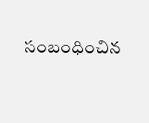సంబంధించిన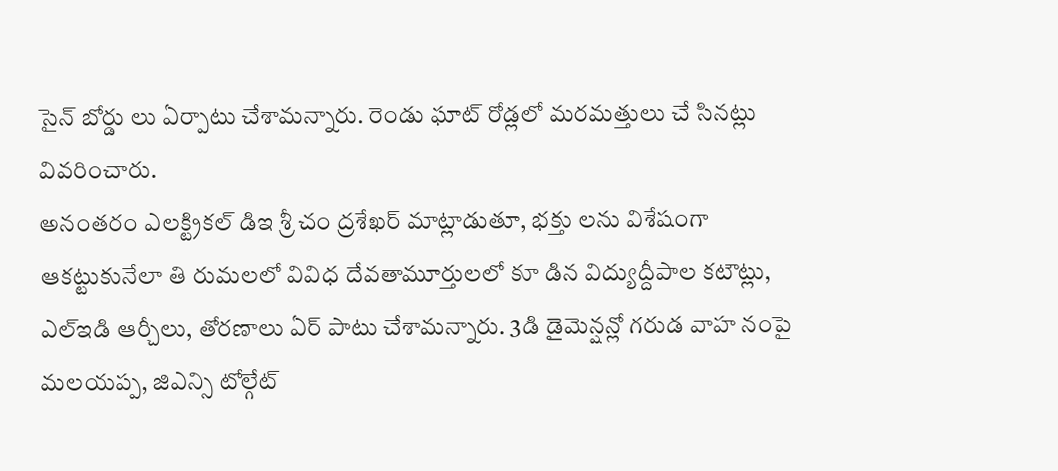సైన్ బోర్డు లు ఏర్పాటు చేశామన్నారు. రెండు ఘాట్ రోడ్లలో మరమత్తులు చే సినట్లు వివరించారు.
అనంతరం ఎలక్ట్రికల్ డిఇ శ్రీ చం ద్రశేఖర్ మాట్లాడుతూ, భక్తు లను విశేషంగా ఆకట్టుకునేలా తి రుమలలో వివిధ దేవతామూర్తులలో కూ డిన విద్యుద్దీపాల కటౌట్లు, ఎల్ఇడి ఆర్చీలు, తోరణాలు ఏర్ పాటు చేశామన్నారు. 3డి డైమెన్షన్లో గరుడ వాహ నంపై మలయప్ప, జిఎన్సి టోల్గేట్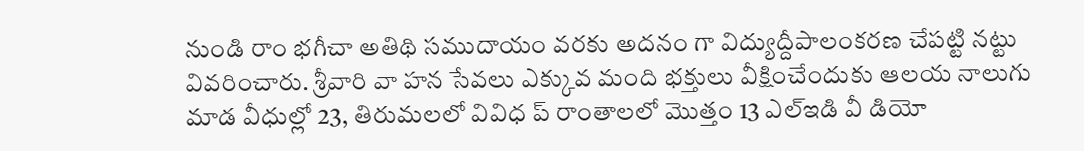నుండి రాం భగీచా అతిథి సముదాయం వరకు అదనం గా విద్యుద్దీపాలంకరణ చేపట్టి నట్టు వివరించారు. శ్రీవారి వా హన సేవలు ఎక్కువ మంది భక్తులు వీక్షించేందుకు ఆలయ నాలుగు మాడ వీధుల్లో 23, తిరుమలలో వివిధ ప్ రాంతాలలో మొత్తం 13 ఎల్ఇడి వీ డియో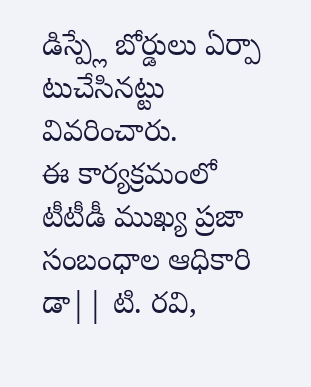డిస్ప్లే బోర్డులు ఏర్పా టుచేసినట్టు వివరించారు.
ఈ కార్యక్రమంలో టీటీడీ ముఖ్య ప్రజా సంబంధాల ఆధికారి డా|| టి. రవి,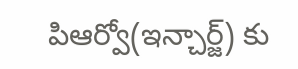పిఆర్వో(ఇన్చార్జ్) కు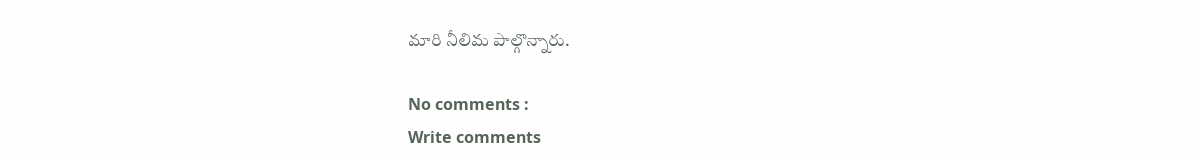మారి నీలిమ పాల్గొన్నారు.

No comments :
Write comments